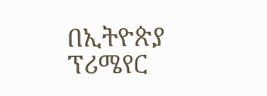በኢትዮጵያ ፕሪሜየር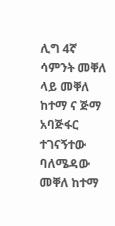ሊግ 4ኛ ሳምንት መቐለ ላይ መቐለ ከተማ ና ጅማ አባጅፋር ተገናኝተው ባለሜዳው መቐለ ከተማ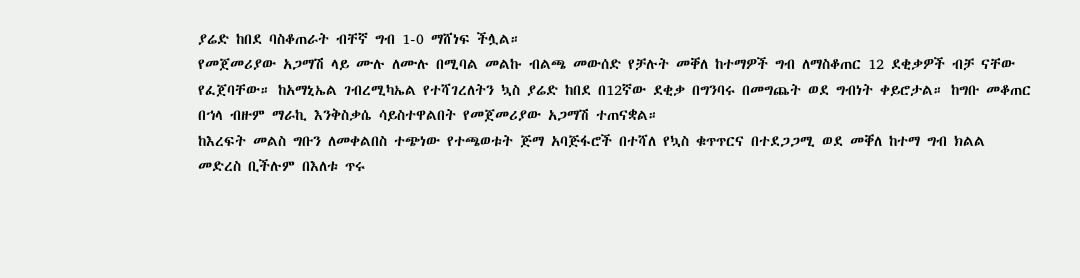ያሬድ ከበደ ባስቆጠራት ብቸኛ ግብ 1-0 ማሸነፍ ችሏል።
የመጀመሪያው አጋማሽ ላይ ሙሉ ለሙሉ በሚባል መልኩ ብልጫ መውሰድ የቻሉት መቐለ ከተማዎች ግብ ለማስቆጠር 12 ደቂቃዎች ብቻ ናቸው የፈጀባቸው። ከአማኒኤል ገብረሚካኤል የተሻገረለትን ኳስ ያሬድ ከበደ በ12ኛው ደቂቃ በግንባሩ በመግጨት ወደ ግብነት ቀይሮታል። ከግቡ መቆጠር በኀላ ብዙም ማራኪ እንቅስቃሴ ሳይስተዋልበት የመጀመሪያው አጋማሽ ተጠናቋል።
ከእረፍት መልስ ግቡን ለመቀልበስ ተጭነው የተጫወቱት ጅማ አባጅፋሮች በተሻለ የኳስ ቁጥጥርና በተደጋጋሚ ወደ መቐለ ከተማ ግብ ክልል መድረስ ቢችሉም በእለቱ ጥሩ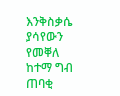እንቅስቃሴ ያሳየውን የመቐለ ከተማ ግብ ጠባቂ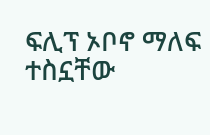ፍሊፕ ኦቦኖ ማለፍ ተስኗቸው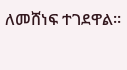ለመሸነፍ ተገደዋል።